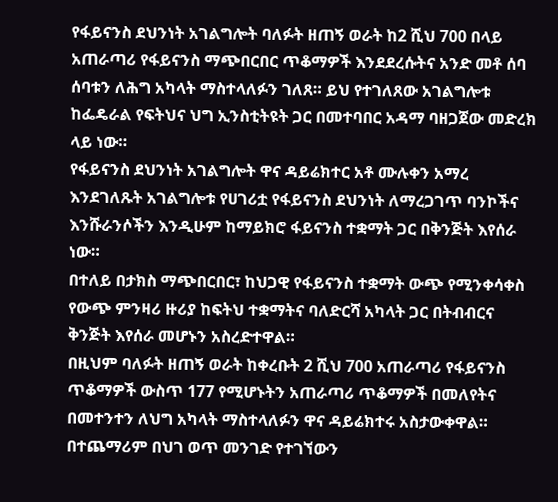የፋይናንስ ደህንነት አገልግሎት ባለፉት ዘጠኝ ወራት ከ2 ሺህ 700 በላይ አጠራጣሪ የፋይናንስ ማጭበርበር ጥቆማዎች እንደደረሱትና አንድ መቶ ሰባ ሰባቱን ለሕግ አካላት ማስተላለፉን ገለጸ። ይህ የተገለጸው አገልግሎቱ ከፌዴራል የፍትህና ህግ ኢንስቲትዩት ጋር በመተባበር አዳማ ባዘጋጀው መድረክ ላይ ነው።
የፋይናንስ ደህንነት አገልግሎት ዋና ዳይሬክተር አቶ ሙሉቀን አማረ እንደገለጹት አገልግሎቱ የሀገሪቷ የፋይናንስ ደህንነት ለማረጋገጥ ባንኮችና እንሹራንሶችን እንዲሁም ከማይክሮ ፋይናንስ ተቋማት ጋር በቅንጅት እየሰራ ነው።
በተለይ በታክስ ማጭበርበር፣ ከህጋዊ የፋይናንስ ተቋማት ውጭ የሚንቀሳቀስ የውጭ ምንዛሪ ዙሪያ ከፍትህ ተቋማትና ባለድርሻ አካላት ጋር በትብብርና ቅንጅት እየሰራ መሆኑን አስረድተዋል።
በዚህም ባለፉት ዘጠኝ ወራት ከቀረቡት 2 ሺህ 700 አጠራጣሪ የፋይናንስ ጥቆማዎች ውስጥ 177 የሚሆኑትን አጠራጣሪ ጥቆማዎች በመለየትና በመተንተን ለህግ አካላት ማስተላለፉን ዋና ዳይሬክተሩ አስታውቀዋል።
በተጨማሪም በህገ ወጥ መንገድ የተገኘውን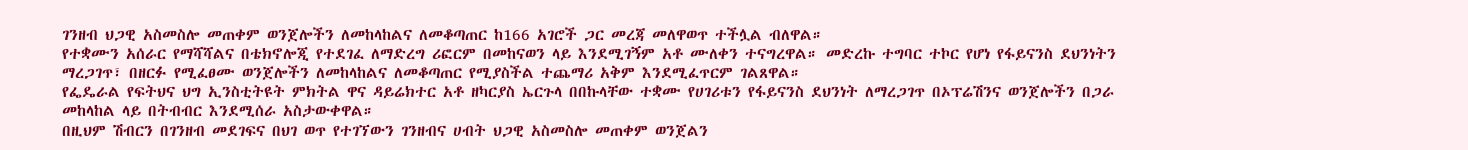ገንዘብ ህጋዊ አስመስሎ መጠቀም ወንጀሎችን ለመከላከልና ለመቆጣጠር ከ166 አገሮች ጋር መረጃ መለዋወጥ ተችሏል ብለዋል።
የተቋሙን አሰራር የማሻሻልና በቴክኖሎጂ የተደገፈ ለማድረግ ሪፎርም በመከናወን ላይ እንደሚገኝም አቶ ሙለቀን ተናግረዋል። መድረኩ ተግባር ተኮር የሆነ የፋይናንስ ደህንነትን ማረጋገጥ፣ በዘርፉ የሚፈፀሙ ወንጀሎችን ለመከላከልና ለመቆጣጠር የሚያስችል ተጨማሪ አቅም እንደሚፈጥርም ገልጸዋል።
የፌዴራል የፍትህና ህግ ኢንስቲትዩት ምክትል ዋና ዳይሬክተር አቶ ዘካርያስ ኤርጉላ በበኩላቸው ተቋሙ የሀገሪቱን የፋይናንስ ደህንነት ለማረጋገጥ በኦፕሬሽንና ወንጀሎችን በጋራ መከላከል ላይ በትብብር እንደሚሰራ አስታውቀዋል።
በዚህም ሽብርን በገንዘብ መደገፍና በህገ ወጥ የተገኘውን ገንዘብና ሀብት ህጋዊ አስመስሎ መጠቀም ወንጀልን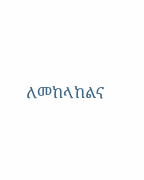ለመከላከልና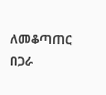ለመቆጣጠር በጋራ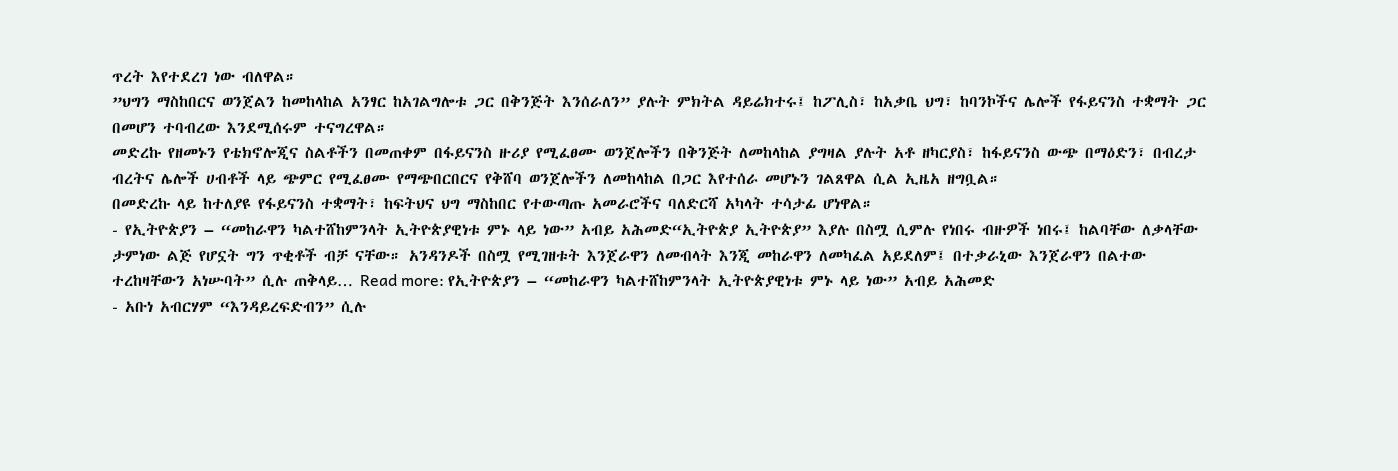ጥረት እየተደረገ ነው ብለዋል።
”ህግን ማስከበርና ወንጀልን ከመከላከል አንፃር ከአገልግሎቱ ጋር በቅንጅት እንሰራለን” ያሉት ምክትል ዳይሬክተሩ፤ ከፖሊስ፣ ከአቃቤ ህግ፣ ከባንኮችና ሌሎች የፋይናንስ ተቋማት ጋር በመሆን ተባብረው እንደሚሰሩም ተናግረዋል።
መድረኩ የዘመኑን የቴክኖሎጂና ስልቶችን በመጠቀም በፋይናንስ ዙሪያ የሚፈፀሙ ወንጀሎችን በቅንጅት ለመከላከል ያግዛል ያሉት አቶ ዘካርያስ፣ ከፋይናንስ ውጭ በማዕድን፣ በብረታ ብረትና ሌሎች ሀብቶች ላይ ጭምር የሚፈፀሙ የማጭበርበርና የቅሸባ ወንጀሎችን ለመከላከል በጋር እየተሰራ መሆኑን ገልጸዋል ሲል ኢዜአ ዘግቧል።
በመድረኩ ላይ ከተለያዩ የፋይናንስ ተቋማት፣ ከፍትህና ህግ ማስከበር የተውጣጡ አመራሮችና ባለድርሻ አካላት ተሳታፊ ሆነዋል።
- የኢትዮጵያን – “መከራዋን ካልተሸከምንላት ኢትዮጵያዊነቱ ምኑ ላይ ነው” አብይ አሕመድ“ኢትዮጵያ ኢትዮጵያ” እያሉ በስሟ ሲምሉ የነበሩ ብዙዎች ነበሩ፤ ከልባቸው ለቃላቸው ታምነው ልጅ የሆኗት ግን ጥቂቶች ብቻ ናቸው። አንዳንዶች በስሟ የሚገዘቱት እንጀራዋን ለመብላት እንጂ መከራዋን ለመካፈል አይደለም፤ በተቃራኒው እንጀራዋን በልተው ተረከዛቸውን አነሡባት” ሲሉ ጠቅላይ… Read more: የኢትዮጵያን – “መከራዋን ካልተሸከምንላት ኢትዮጵያዊነቱ ምኑ ላይ ነው” አብይ አሕመድ
- አቡነ አብርሃም “እንዳይረፍድብን” ሲሉ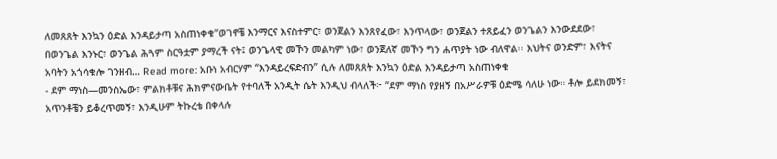ለመጸጸት እንኳን ዕድል እንዳይታጣ አስጠነቀቁ“ወገኖቼ እንማርና እናስተምር፣ ወንጀልን እንጸየፈው፣ እንጥላው፣ ወንጀልን ተጸይፈን ወንጌልን እንውደደው፣ በወንጌል እንኑር፣ ወንጌል ሕጓም ስርዓቷም ያማረች ናት፤ ወንጌላዊ መኾን መልካም ነው፣ ወንጀለኛ መኾን ግን ሐጥያት ነው ብለዋል፡፡ እህትና ወንድም፣ እናትና አባትን አጎሳቁሎ ገንዘብ… Read more: አቡነ አብርሃም “እንዳይረፍድብን” ሲሉ ለመጸጸት እንኳን ዕድል እንዳይታጣ አስጠነቀቁ
- ደም ማነስ—መንስኤው፣ ምልክቶቹና ሕክምናውቤት የተባለች አንዲት ሴት እንዲህ ብላለች፦ “ደም ማነስ የያዘኝ በአሥራዎቹ ዕድሜ ሳለሁ ነው። ቶሎ ይደክመኝ፣ አጥንቶቼን ይቆረጥመኝ፣ እንዲሁም ትኩረቴ በቀላሉ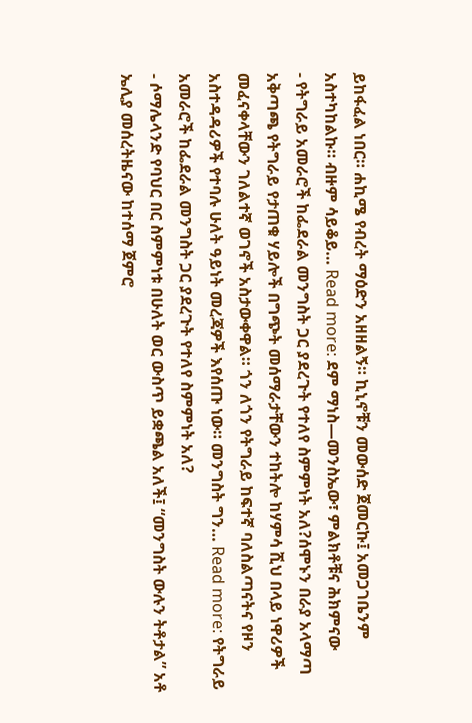ይከፋፈል ነበር። ሐኪሜ የብረት ማዕድን አዘዘልኝ። ኪኒኖቹን መውሰድ ጀመርኩ፤ አመጋገቤንም አስተካከልኩ። ብዙም ሳይቆይ… Read more: ደም ማነስ—መንስኤው፣ ምልክቶቹና ሕክምናው
- የትግራይ አመራሮች ከፌደራል መንግስት ጋር ያደረጉት የተለየ ስምምነት አለ?ሰሞኑን በራያ አላማጣ አቅጣጫ የትግራይ የታጠቁ ሃይሎች በግጭት መሰማራታቸውን ተከትሎ ከሃምሳ ሺህ በላይ ነዋሪዎች መፈናቀላቸውን ገለልተኛ ወገኖች አስታውቀዋል። ጎን ለጎን የትግራይ ከፍተኛ ባለስልጣናትና የዞን አስተዳዳሪዎች የተባሉ ሁለት ዓይነት መረጃዎች እየሰጡ ነው። መንግስት ግን… Read more: የትግራይ አመራሮች ከፌደራል መንግስት ጋር ያደረጉት የተለየ ስምምነት አለ?
- ሶማሌላንድ የባህር በር ስምምነቱ በሁለት ወር ውስጥ ይቋጫል አለች፤ “መንግስት ውሉን ትቶታል” አቶ ኤሊያ መሰረትዜናው ከተሰማ ጀምሮ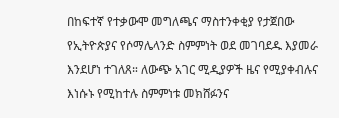በከፍተኛ የተቃውሞ መግለጫና ማስተንቀቂያ የታጀበው የኢትዮጵያና የሶማሌላንድ ስምምነት ወደ መገባደዱ እያመራ እንደሆነ ተገለጸ። ለውጭ አገር ሚዲያዎች ዜና የሚያቀብሉና እነሱኑ የሚከተሉ ስምምነቱ መክሸፉንና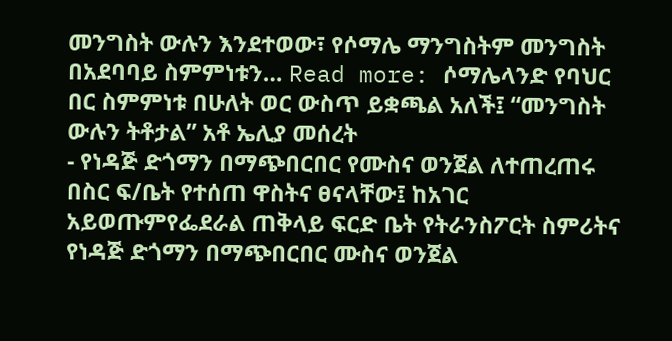መንግስት ውሉን እንደተወው፣ የሶማሌ ማንግስትም መንግስት በአደባባይ ስምምነቱን… Read more: ሶማሌላንድ የባህር በር ስምምነቱ በሁለት ወር ውስጥ ይቋጫል አለች፤ “መንግስት ውሉን ትቶታል” አቶ ኤሊያ መሰረት
- የነዳጅ ድጎማን በማጭበርበር የሙስና ወንጀል ለተጠረጠሩ በስር ፍ/ቤት የተሰጠ ዋስትና ፀናላቸው፤ ከአገር አይወጡምየፌደራል ጠቅላይ ፍርድ ቤት የትራንስፖርት ስምሪትና የነዳጅ ድጎማን በማጭበርበር ሙስና ወንጀል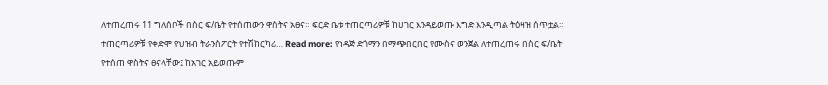ለተጠረጠሩ 11 ግለሰቦች በስር ፍ/ቤት የተሰጠውን ዋስትና አፀና። ፍርድ ቤቱ ተጠርጣሪዎቹ ከሀገር እንዳይወጡ እግድ እንዲጣል ትዕዛዝ ሰጥቷል። ተጠርጣሪዎቹ የቀድሞ የህዝብ ትራንስፖርት የተሽከርካሪ… Read more: የነዳጅ ድጎማን በማጭበርበር የሙስና ወንጀል ለተጠረጠሩ በስር ፍ/ቤት የተሰጠ ዋስትና ፀናላቸው፤ ከአገር አይወጡም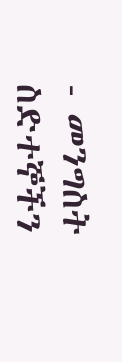- መንግስት ስድተኞችን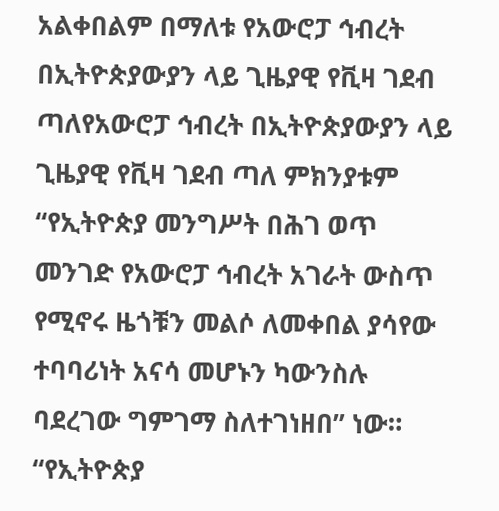አልቀበልም በማለቱ የአውሮፓ ኅብረት በኢትዮጵያውያን ላይ ጊዜያዊ የቪዛ ገደብ ጣለየአውሮፓ ኅብረት በኢትዮጵያውያን ላይ ጊዜያዊ የቪዛ ገደብ ጣለ ምክንያቱም “የኢትዮጵያ መንግሥት በሕገ ወጥ መንገድ የአውሮፓ ኅብረት አገራት ውስጥ የሚኖሩ ዜጎቹን መልሶ ለመቀበል ያሳየው ተባባሪነት አናሳ መሆኑን ካውንስሉ ባደረገው ግምገማ ስለተገነዘበ” ነው። “የኢትዮጵያ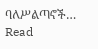ባለሥልጣኖች… Read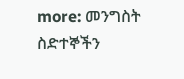more: መንግስት ስድተኞችን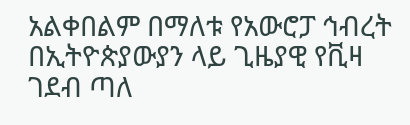አልቀበልም በማለቱ የአውሮፓ ኅብረት በኢትዮጵያውያን ላይ ጊዜያዊ የቪዛ ገደብ ጣለ